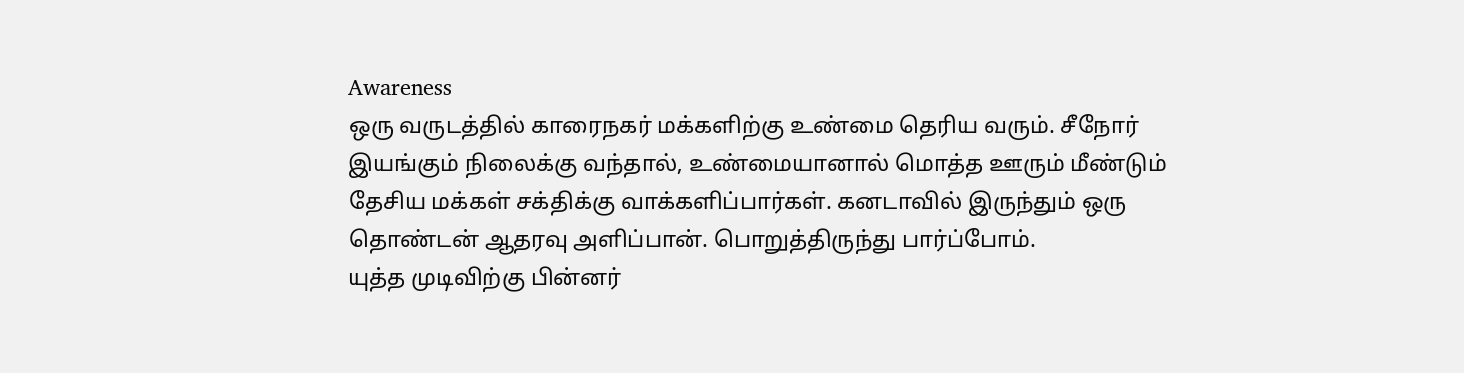Awareness
ஒரு வருடத்தில் காரைநகர் மக்களிற்கு உண்மை தெரிய வரும். சீநோர் இயங்கும் நிலைக்கு வந்தால், உண்மையானால் மொத்த ஊரும் மீண்டும் தேசிய மக்கள் சக்திக்கு வாக்களிப்பார்கள். கனடாவில் இருந்தும் ஒரு தொண்டன் ஆதரவு அளிப்பான். பொறுத்திருந்து பார்ப்போம்.
யுத்த முடிவிற்கு பின்னர்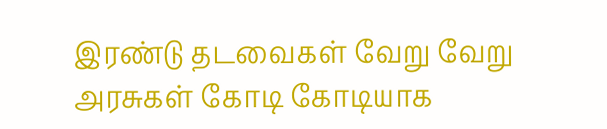இரண்டு தடவைகள் வேறு வேறு அரசுகள் கோடி கோடியாக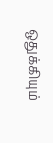ஒதுக்கியும்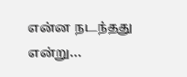என்ன நடந்தது என்று...